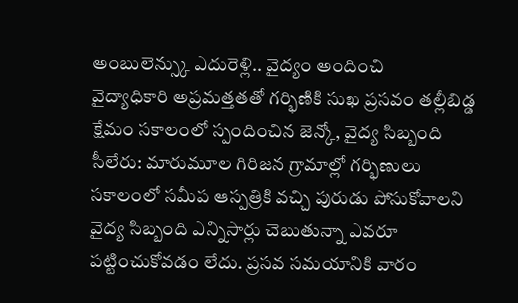అంబులెన్స్కు ఎదురెళ్లి.. వైద్యం అందించి
వైద్యాధికారి అప్రమత్తతతో గర్భిణికి సుఖ ప్రసవం తల్లీబిడ్డ క్షేమం సకాలంలో స్పందించిన జెన్కో, వైద్య సిబ్బంది
సీలేరు: మారుమూల గిరిజన గ్రామాల్లో గర్భిణులు సకాలంలో సమీప ఆస్పత్రికి వచ్చి పురుడు పోసుకోవాలని వైద్య సిబ్బంది ఎన్నిసార్లు చెబుతున్నా ఎవరూ పట్టించుకోవడం లేదు. ప్రసవ సమయానికి వారం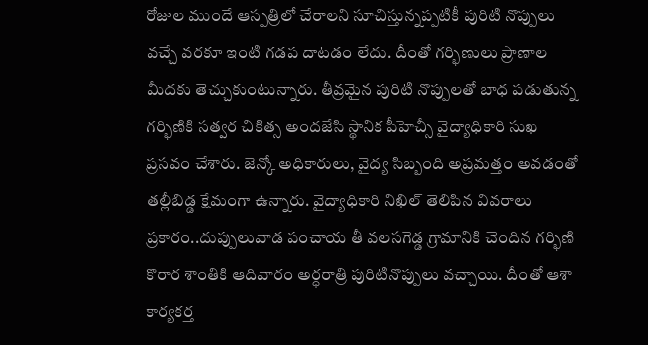రోజుల ముందే ఆస్పత్రిలో చేరాలని సూచిస్తున్నప్పటికీ పురిటి నొప్పులు వచ్చే వరకూ ఇంటి గడప దాటడం లేదు. దీంతో గర్భిణులు ప్రాణాల మీదకు తెచ్చుకుంటున్నారు. తీవ్రమైన పురిటి నొప్పులతో బాధ పడుతున్న గర్భిణికి సత్వర చికిత్స అందజేసి స్థానిక పీహెచ్సీ వైద్యాధికారి సుఖ ప్రసవం చేశారు. జెన్కో అధికారులు, వైద్య సిబ్బంది అప్రమత్తం అవడంతో తల్లీబిడ్డ క్షేమంగా ఉన్నారు. వైద్యాధికారి నిఖిల్ తెలిపిన వివరాలు ప్రకారం..దుప్పులువాడ పంచాయ తీ వలసగెడ్డ గ్రామానికి చెందిన గర్భిణి కొరార శాంతికి ఆదివారం అర్ధరాత్రి పురిటినొప్పులు వచ్చాయి. దీంతో ఆశా కార్యకర్త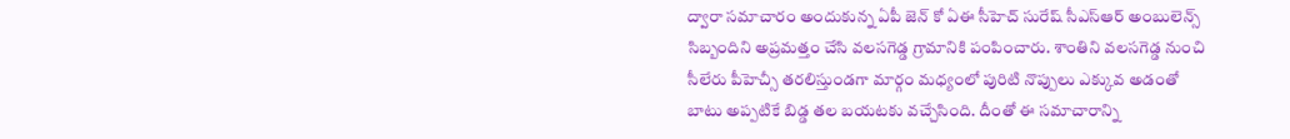ద్వారా సమాచారం అందుకున్న ఏపీ జెన్ కో ఏఈ సీహెచ్ సురేష్ సీఎస్ఆర్ అంబులెన్స్ సిబ్బందిని అప్రమత్తం చేసి వలసగెడ్డ గ్రామానికి పంపించారు. శాంతిని వలసగెడ్డ నుంచి సీలేరు పీహెచ్సీ తరలిస్తుండగా మార్గం మధ్యంలో పురిటి నొప్పులు ఎక్కువ అడంతో బాటు అప్పటికే బిడ్డ తల బయటకు వచ్చేసింది. దీంతో ఈ సమాచారాన్ని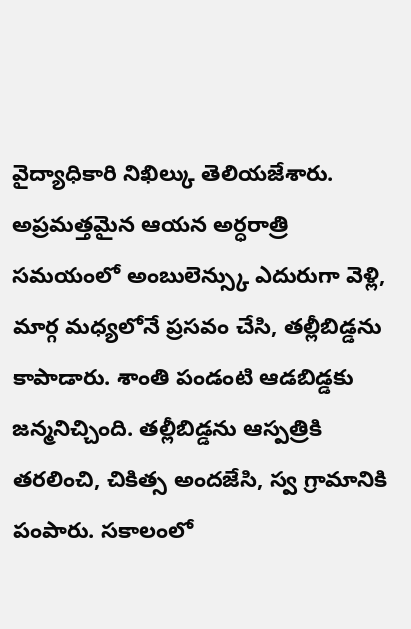వైద్యాధికారి నిఖిల్కు తెలియజేశారు. అప్రమత్తమైన ఆయన అర్ధరాత్రి సమయంలో అంబులెన్స్కు ఎదురుగా వెళ్లి, మార్గ మధ్యలోనే ప్రసవం చేసి, తల్లీబిడ్డను కాపాడారు. శాంతి పండంటి ఆడబిడ్డకు జన్మనిచ్చింది. తల్లీబిడ్డను ఆస్పత్రికి తరలించి, చికిత్స అందజేసి, స్వ గ్రామానికి పంపారు. సకాలంలో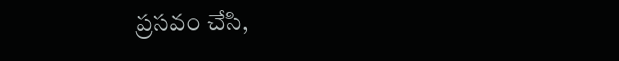ప్రసవం చేసి,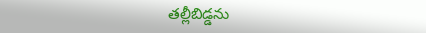తల్లీబిడ్డను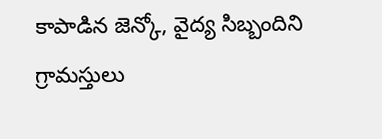కాపాడిన జెన్కో, వైద్య సిబ్బందిని గ్రామస్తులు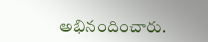అభినందించారు.